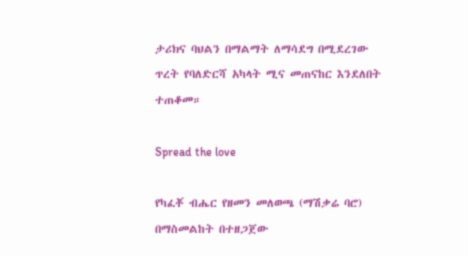ታሪክና ባህልን በማልማት ለማሳደግ በሚደረገው ጥረት የባለድርሻ አካላት ሚና መጠናከር እንደለበት ተጠቆመ።

Spread the love

የካፈቾ ብሔር የዘመን መለወጫ (ማሽቃሬ ባሮ) በማስመልከት በተዘጋጀው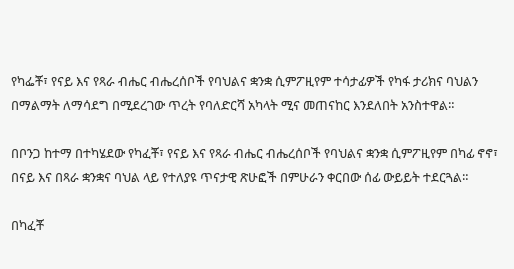የካፌቾ፣ የናይ እና የጻራ ብሔር ብሔረሰቦች የባህልና ቋንቋ ሲምፖዚየም ተሳታፊዎች የካፋ ታሪክና ባህልን በማልማት ለማሳደግ በሚደረገው ጥረት የባለድርሻ አካላት ሚና መጠናከር እንደለበት አንስተዋል።

በቦንጋ ከተማ በተካሄደው የካፈቾ፣ የናይ እና የጻራ ብሔር ብሔረሰቦች የባህልና ቋንቋ ሲምፖዚየም በካፊ ኖኖ፣ በናይ እና በጻራ ቋንቋና ባህል ላይ የተለያዩ ጥናታዊ ጽሁፎች በምሁራን ቀርበው ሰፊ ውይይት ተደርጓል።

በካፈቾ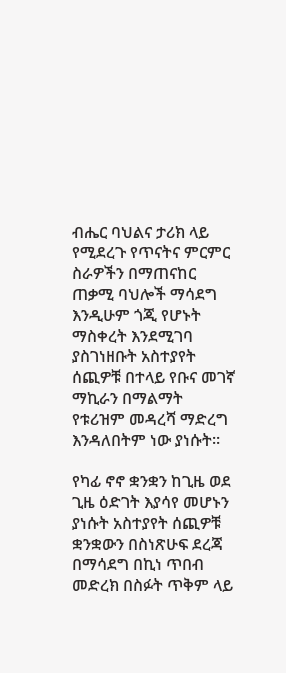ብሔር ባህልና ታሪክ ላይ የሚደረጉ የጥናትና ምርምር ስራዎችን በማጠናከር ጠቃሚ ባህሎች ማሳደግ እንዲሁም ጎጂ የሆኑት ማስቀረት እንደሚገባ ያስገነዘቡት አስተያየት ሰጪዎቹ በተላይ የቡና መገኛ ማኪራን በማልማት የቱሪዝም መዳረሻ ማድረግ እንዳለበትም ነው ያነሱት።

የካፊ ኖኖ ቋንቋን ከጊዜ ወደ ጊዜ ዕድገት እያሳየ መሆኑን ያነሱት አስተያየት ሰጪዎቹ ቋንቋውን በስነጽሁፍ ደረጃ በማሳደግ በኪነ ጥበብ መድረክ በስፉት ጥቅም ላይ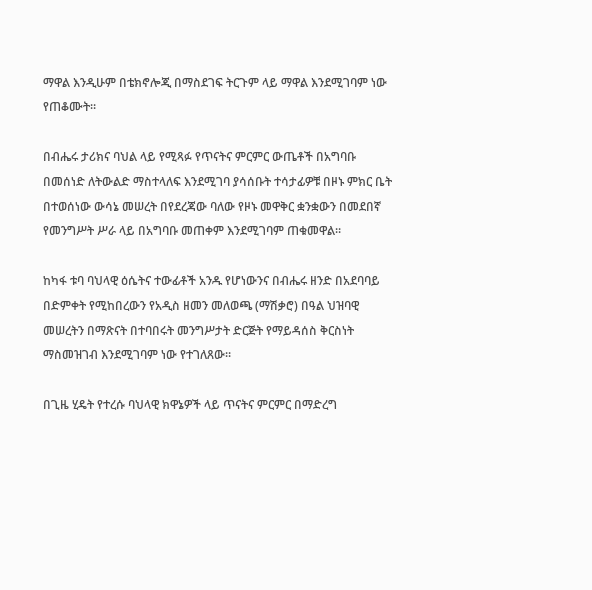ማዋል እንዲሁም በቴክኖሎጂ በማስደገፍ ትርጉም ላይ ማዋል እንደሚገባም ነው የጠቆሙት።

በብሔሩ ታሪክና ባህል ላይ የሚጻፉ የጥናትና ምርምር ውጤቶች በአግባቡ በመሰነድ ለትውልድ ማስተላለፍ እንደሚገባ ያሳሰቡት ተሳታፊዎቹ በዞኑ ምክር ቤት በተወሰነው ውሳኔ መሠረት በየደረጃው ባለው የዞኑ መዋቅር ቋንቋውን በመደበኛ የመንግሥት ሥራ ላይ በአግባቡ መጠቀም እንደሚገባም ጠቁመዋል።

ከካፋ ቱባ ባህላዊ ዕሴትና ተውፊቶች አንዱ የሆነውንና በብሔሩ ዘንድ በአደባባይ በድምቀት የሚከበረውን የአዲስ ዘመን መለወጫ (ማሽቃሮ) በዓል ህዝባዊ መሠረትን በማጽናት በተባበሩት መንግሥታት ድርጅት የማይዳሰስ ቅርስነት ማስመዝገብ እንደሚገባም ነው የተገለጸው።

በጊዜ ሂዴት የተረሱ ባህላዊ ክዋኔዎች ላይ ጥናትና ምርምር በማድረግ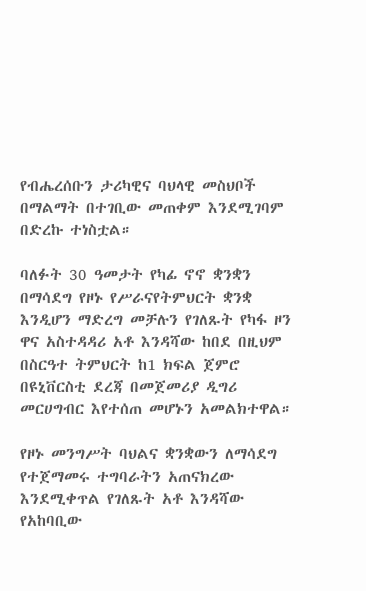የብሔረሰቡን ታሪካዊና ባህላዊ መስህቦች በማልማት በተገቢው መጠቀም እንደሚገባም በድረኩ ተነስቷል።

ባለፉት 30 ዓመታት የካፊ ኖኖ ቋንቋን በማሳደግ የዞኑ የሥራናየትምህርት ቋንቋ እንዲሆን ማድረግ መቻሉን የገለጹት የካፋ ዞን ዋና አስተዳዳሪ አቶ እንዳሻው ከበደ በዚህም በስርዓተ ትምህርት ከ1 ክፍል ጀምሮ በዩኒቨርስቲ ደረጃ በመጀመሪያ ዲግሪ መርሀግብር እየተሰጠ መሆኑን አመልክተዋል።

የዞኑ መንግሥት ባህልና ቋንቋውን ለማሳደግ የተጀማመሩ ተግባራትን አጠናክረው እንደሚቀጥል የገለጹት አቶ እንዳሻው የአከባቢው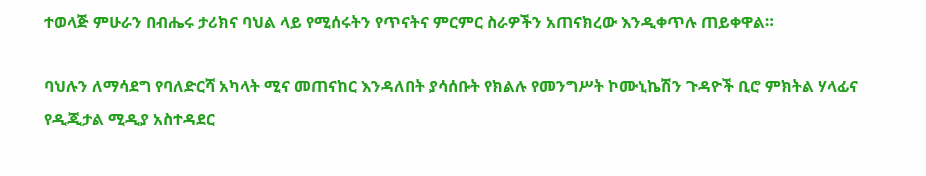ተወላጅ ምሁራን በብሔሩ ታሪክና ባህል ላይ የሚሰሩትን የጥናትና ምርምር ስራዎችን አጠናክረው እንዲቀጥሉ ጠይቀዋል።

ባህሉን ለማሳደግ የባለድርሻ አካላት ሚና መጠናከር እንዳለበት ያሳሰቡት የክልሉ የመንግሥት ኮሙኒኬሽን ጉዳዮች ቢሮ ምክትል ሃላፊና የዲጂታል ሚዲያ አስተዳደር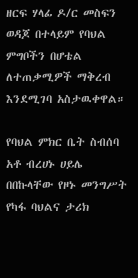ዘርፍ ሃላፊ ዶ/ር መስፍን ወዳጆ በተላይም የባህል ምግቦችን በሆቴል ለተጠቃሚዎች ማቅረብ እንደሚገባ አስታዉቀዋል።

የባህል ምክር ቤት ስብሰባ አቶ ብረሀኑ ሀይሌ በበኩላቸው የዞኑ መንግሥት የካፋ ባህልና ታሪክ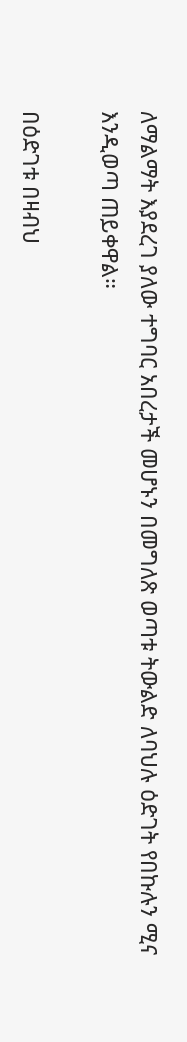ለማልማት እያደረገ ያለው ተግባር አበረታች መሆኑን በመግለጽ ወጣቱ ትውልድ ለባህሉ ዕድገት የበኩሉን ሚና እንዲወጣ ጠይቀዋል።

በዕድገቱ በዛብህ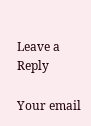Leave a Reply

Your email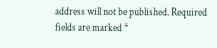address will not be published. Required fields are marked *